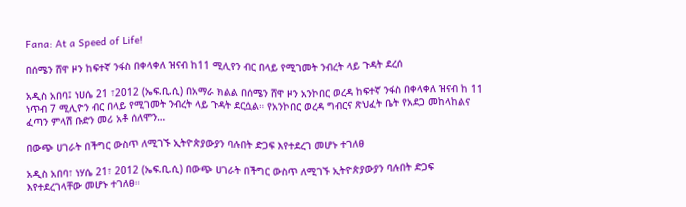Fana: At a Speed of Life!

በሰሜን ሸዋ ዞን ከፍተኛ ንፋስ በቀላቀለ ዝናብ ከ11 ሚሊየን ብር በላይ የሚገመት ንብረት ላይ ጉዳት ደረሰ

አዲስ አበባ፤ ነሀሴ 21 ፣2012 (ኤፍ.ቢ.ሲ) በአማራ ክልል በሰሜን ሸዋ ዞን አንኮበር ወረዳ ከፍተኛ ንፋስ በቀላቀለ ዝናብ ከ 11 ነጥብ 7 ሚሊዮን ብር በላይ የሚገመት ንብረት ላይ ጉዳት ደርሷል። የአንኮበር ወረዳ ግብርና ጽህፈት ቤት የአደጋ መከላከልና ፈጣን ምላሽ ቡድን መሪ አቶ ሰለሞን…

በውጭ ሀገራት በችግር ውስጥ ለሚገኙ ኢትዮጵያውያን ባሉበት ድጋፍ እየተደረገ መሆኑ ተገለፀ

አዲስ አበባ፣ ነሃሴ 21፣ 2012 (ኤፍ.ቢ.ሲ) በውጭ ሀገራት በችግር ውስጥ ለሚገኙ ኢትዮጵያውያን ባሉበት ድጋፍ እየተደረገላቸው መሆኑ ተገለፀ።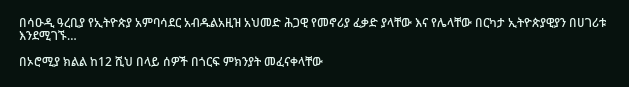በሳዑዲ ዓረቢያ የኢትዮጵያ አምባሳደር አብዱልአዚዝ አህመድ ሕጋዊ የመኖሪያ ፈቃድ ያላቸው እና የሌላቸው በርካታ ኢትዮጵያዊያን በሀገሪቱ እንደሚገኙ…

በኦሮሚያ ክልል ከ12 ሺህ በላይ ሰዎች በጎርፍ ምክንያት መፈናቀላቸው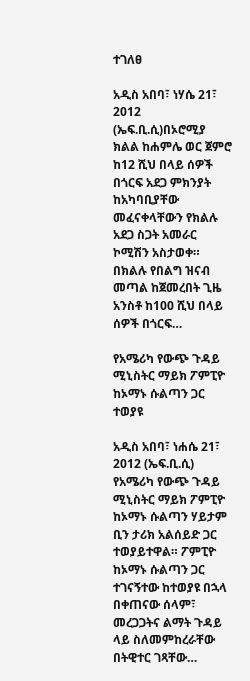ተገለፀ

አዲስ አበባ፣ ነሃሴ 21፣ 2012 (ኤፍ.ቢ.ሲ)በኦሮሚያ ክልል ከሐምሌ ወር ጀምሮ ከ12 ሺህ በላይ ሰዎች በጎርፍ አደጋ ምክንያት ከአካባቢያቸው መፈናቀላቸውን የክልሉ አደጋ ስጋት አመራር ኮሚሽን አስታወቀ። በክልሉ የበልግ ዝናብ መጣል ከጀመረበት ጊዜ አንስቶ ከ100 ሺህ በላይ ሰዎች በጎርፍ…

የአሜሪካ የውጭ ጉዳይ ሚኒስትር ማይክ ፖምፒዮ  ከኦማኑ ሱልጣን ጋር ተወያዩ

አዲስ አበባ፣ ነሐሴ 21፣ 2012 (ኤፍ.ቢ.ሲ) የአሜሪካ የውጭ ጉዳይ ሚኒስትር ማይክ ፖምፒዮ ከኦማኑ ሱልጣን ሃይታም ቢን ታሪክ አልሰይድ ጋር ተወያይተዋል። ፖምፒዮ ከኦማኑ ሱልጣን ጋር ተገናኝተው ከተወያዩ በኋላ በቀጠናው ሰላም፣ መረጋጋትና ልማት ጉዳይ ላይ ስለመምከረራቸው በትዊተር ገጻቸው…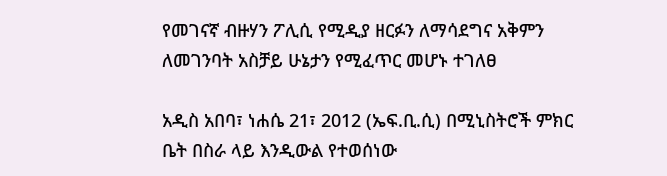የመገናኛ ብዙሃን ፖሊሲ የሚዲያ ዘርፉን ለማሳደግና አቅምን ለመገንባት አስቻይ ሁኔታን የሚፈጥር መሆኑ ተገለፀ

አዲስ አበባ፣ ነሐሴ 21፣ 2012 (ኤፍ.ቢ.ሲ) በሚኒስትሮች ምክር ቤት በስራ ላይ እንዲውል የተወሰነው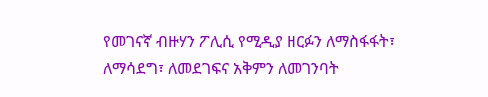የመገናኛ ብዙሃን ፖሊሲ የሚዲያ ዘርፉን ለማስፋፋት፣ ለማሳደግ፣ ለመደገፍና አቅምን ለመገንባት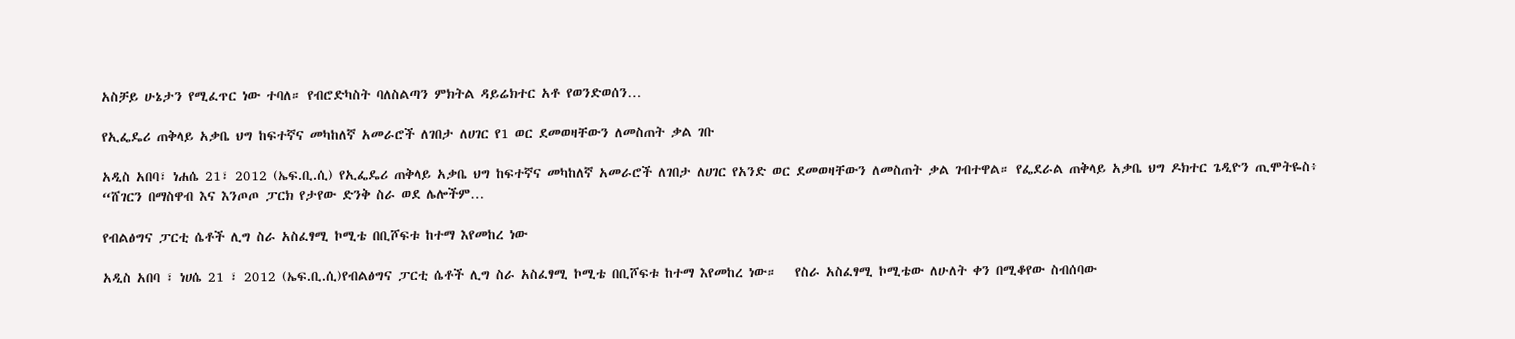አስቻይ ሁኔታን የሚፈጥር ነው ተባለ። የብሮድካስት ባለስልጣን ምክትል ዳይሬክተር አቶ የወንድወሰን…

የኢፌዴሪ ጠቅላይ አቃቤ ህግ ከፍተኛና መካከለኛ አመራሮች ለገበታ ለሀገር የ1 ወር ደመወዛቸውን ለመስጠት ቃል ገቡ

አዲስ አበባ፣ ነሐሴ 21፣ 2012 (ኤፍ.ቢ.ሲ) የኢፌዴሪ ጠቅላይ አቃቤ ህግ ከፍተኛና መካከለኛ አመራሮች ለገበታ ለሀገር የአንድ ወር ደመወዛቸውን ለመስጠት ቃል ገብተዋል። የፌደራል ጠቅላይ አቃቤ ህግ ዶክተር ጌዲዮን ጢሞትዬስ፥ “ሸገርን በማስዋብ እና እንጦጦ ፓርክ የታየው ድንቅ ስራ ወደ ሌሎችም…

የብልፅግና ፓርቲ ሴቶች ሊግ ስራ አስፈፃሚ ኮሚቴ በቢሾፍቱ ከተማ እየመከረ ነው

አዲስ አበባ ፣ ነሀሴ 21 ፣ 2012 (ኤፍ.ቢ.ሲ)የብልፅግና ፓርቲ ሴቶች ሊግ ስራ አስፈፃሚ ኮሚቴ በቢሾፍቱ ከተማ እየመከረ ነው።   የስራ አስፈፃሚ ኮሚቴው ለሁለት ቀን በሚቆየው ስብሰባው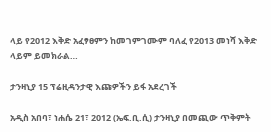ላይ የ2012 እቅድ አፈፃፀምን ከመገምገሙም ባለፈ የ2013 መነሻ እቅድ ላይም ይመክራል…

ታንዛኒያ 15 ፕሬዚዳንታዊ እጩዎችን ይፋ አደረገች

አዲስ አበባ፣ ነሐሴ 21፣ 2012 (ኤፍ.ቢ.ሲ) ታንዛኒያ በመጪው ጥቅምት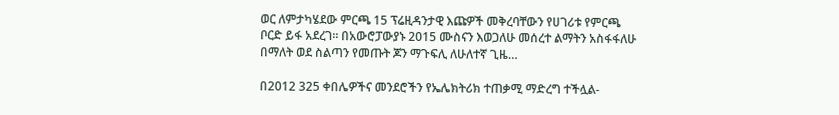ወር ለምታካሄደው ምርጫ 15 ፕሬዚዳንታዊ እጩዎች መቅረባቸውን የሀገሪቱ የምርጫ ቦርድ ይፋ አደረገ። በአውሮፓውያኑ 2015 ሙስናን እወጋለሁ መሰረተ ልማትን አስፋፋለሁ በማለት ወደ ስልጣን የመጡት ጆን ማጉፍሊ ለሁለተኛ ጊዜ…

በ2012 325 ቀበሌዎችና መንደሮችን የኤሌክትሪክ ተጠቃሚ ማድረግ ተችሏል-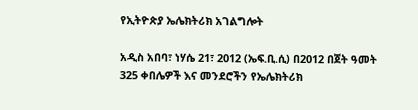የኢትዮጵያ ኤሌክትሪክ አገልግሎት

አዲስ አበባ፣ ነሃሴ 21፣ 2012 (ኤፍ.ቢ.ሲ) በ2012 በጀት ዓመት 325 ቀበሌዎች እና መንደሮችን የኤሌክትሪክ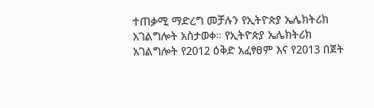ተጠቃሚ ማድረግ መቻሉን የኢትዮጵያ ኤሌክትሪክ አገልግሎት አስታወቀ። የኢትዮጵያ ኤሌክትሪክ አገልግሎት የ2012 ዕቅድ አፈፃፀም እና የ2013 በጀት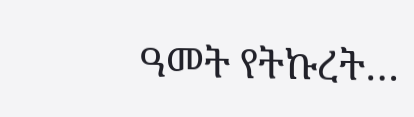ዓመት የትኩረት…